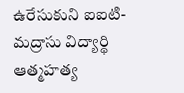ఉరేసుకుని ఐఐటి- మద్రాసు విద్యార్థి ఆత్మహత్య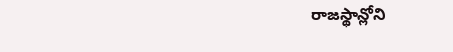రాజస్థాన్లోని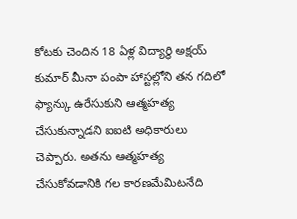కోటకు చెందిన 18 ఏళ్ల విద్యార్థి అక్షయ్ కుమార్ మీనా పంపా హాస్టల్లోని తన గదిలో ఫ్యాన్కు ఉరేసుకుని ఆత్మహత్య చేసుకున్నాడని ఐఐటి అధికారులు చెప్పారు. అతను ఆత్మహత్య చేసుకోవడానికి గల కారణమేమిటనేది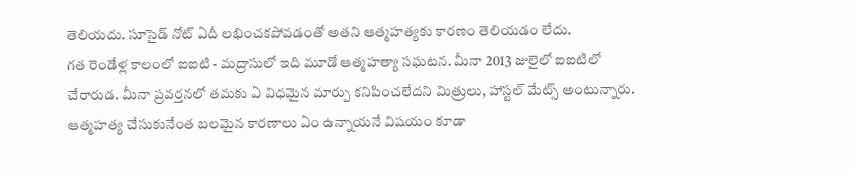తెలియదు. సూసైడ్ నోట్ ఏదీ లభించకపోవడంతో అతని ఆత్మహత్యకు కారణం తెలియడం లేదు.
గత రెండేళ్ల కాలంలో ఐఐటి - మద్రాసులో ఇది మూడో ఆత్మహత్యా సఘటన. మీనా 2013 జులైలో ఐఐటిలో చేరారుడ. మీనా ప్రవర్తనలో తమకు ఏ విధమైన మార్పు కనిపించలేదని మిత్రులు, హాస్టల్ మేట్స్ అంటున్నారు.
ఆత్మహత్య చేసుకునేంత బలమైన కారణాలు ఏం ఉన్నాయనే విషయం కూడా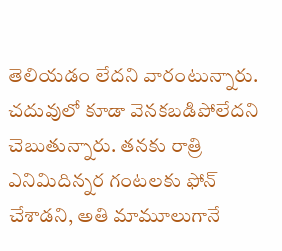తెలియడం లేదని వారంటున్నారు. చదువులో కూడా వెనకబడిపోలేదని చెబుతున్నారు. తనకు రాత్రి ఎనిమిదిన్నర గంటలకు ఫోన్ చేశాడని, అతి మామూలుగానే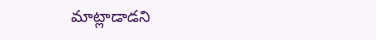మాట్లాడాడని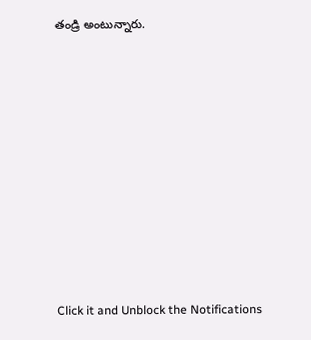తండ్రి అంటున్నారు.












Click it and Unblock the Notifications